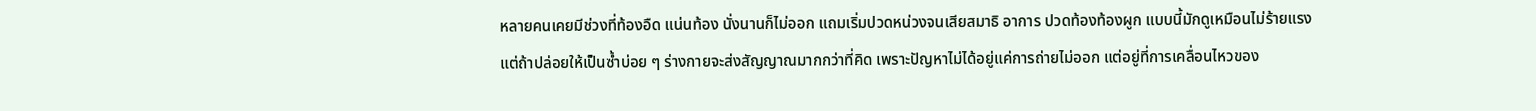หลายคนเคยมีช่วงที่ท้องอืด แน่นท้อง นั่งนานก็ไม่ออก แถมเริ่มปวดหน่วงจนเสียสมาธิ อาการ ปวดท้องท้องผูก แบบนี้มักดูเหมือนไม่ร้ายแรง แต่ถ้าปล่อยให้เป็นซ้ำบ่อย ๆ ร่างกายจะส่งสัญญาณมากกว่าที่คิด เพราะปัญหาไม่ได้อยู่แค่การถ่ายไม่ออก แต่อยู่ที่การเคลื่อนไหวของ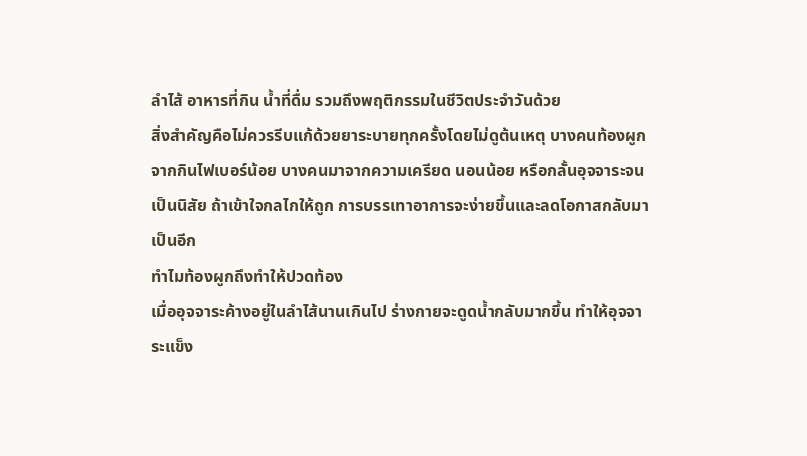ลำไส้ อาหารที่กิน น้ำที่ดื่ม รวมถึงพฤติกรรมในชีวิตประจำวันด้วย
สิ่งสำคัญคือไม่ควรรีบแก้ด้วยยาระบายทุกครั้งโดยไม่ดูต้นเหตุ บางคนท้องผูกจากกินไฟเบอร์น้อย บางคนมาจากความเครียด นอนน้อย หรือกลั้นอุจจาระจนเป็นนิสัย ถ้าเข้าใจกลไกให้ถูก การบรรเทาอาการจะง่ายขึ้นและลดโอกาสกลับมาเป็นอีก
ทำไมท้องผูกถึงทำให้ปวดท้อง
เมื่ออุจจาระค้างอยู่ในลำไส้นานเกินไป ร่างกายจะดูดน้ำกลับมากขึ้น ทำให้อุจจาระแข็ง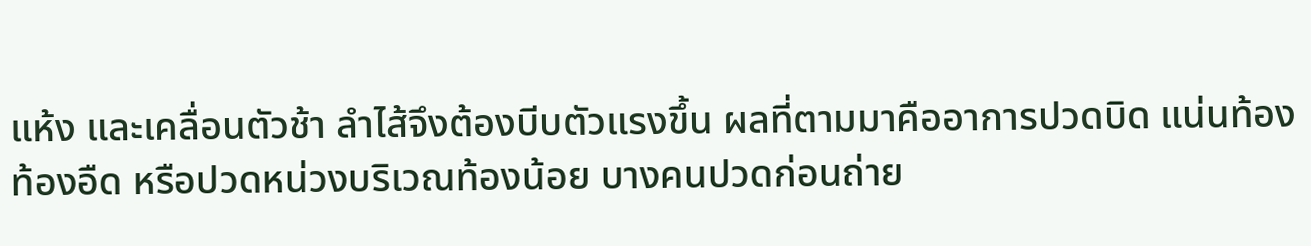แห้ง และเคลื่อนตัวช้า ลำไส้จึงต้องบีบตัวแรงขึ้น ผลที่ตามมาคืออาการปวดบิด แน่นท้อง ท้องอืด หรือปวดหน่วงบริเวณท้องน้อย บางคนปวดก่อนถ่าย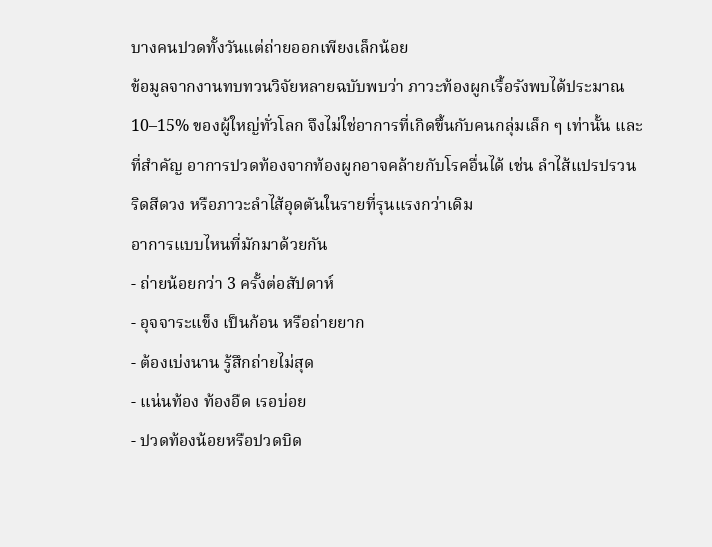บางคนปวดทั้งวันแต่ถ่ายออกเพียงเล็กน้อย
ข้อมูลจากงานทบทวนวิจัยหลายฉบับพบว่า ภาวะท้องผูกเรื้อรังพบได้ประมาณ 10–15% ของผู้ใหญ่ทั่วโลก จึงไม่ใช่อาการที่เกิดขึ้นกับคนกลุ่มเล็ก ๆ เท่านั้น และที่สำคัญ อาการปวดท้องจากท้องผูกอาจคล้ายกับโรคอื่นได้ เช่น ลำไส้แปรปรวน ริดสีดวง หรือภาวะลำไส้อุดตันในรายที่รุนแรงกว่าเดิม
อาการแบบไหนที่มักมาด้วยกัน
- ถ่ายน้อยกว่า 3 ครั้งต่อสัปดาห์
- อุจจาระแข็ง เป็นก้อน หรือถ่ายยาก
- ต้องเบ่งนาน รู้สึกถ่ายไม่สุด
- แน่นท้อง ท้องอืด เรอบ่อย
- ปวดท้องน้อยหรือปวดบิด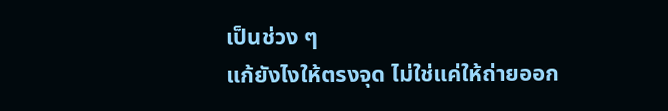เป็นช่วง ๆ
แก้ยังไงให้ตรงจุด ไม่ใช่แค่ให้ถ่ายออก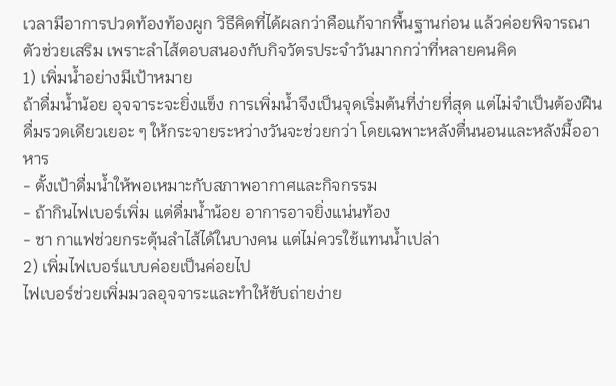เวลามีอาการปวดท้องท้องผูก วิธีคิดที่ได้ผลกว่าคือแก้จากพื้นฐานก่อน แล้วค่อยพิจารณาตัวช่วยเสริม เพราะลำไส้ตอบสนองกับกิจวัตรประจำวันมากกว่าที่หลายคนคิด
1) เพิ่มน้ำอย่างมีเป้าหมาย
ถ้าดื่มน้ำน้อย อุจจาระจะยิ่งแข็ง การเพิ่มน้ำจึงเป็นจุดเริ่มต้นที่ง่ายที่สุด แต่ไม่จำเป็นต้องฝืนดื่มรวดเดียวเยอะ ๆ ให้กระจายระหว่างวันจะช่วยกว่า โดยเฉพาะหลังตื่นนอนและหลังมื้ออาหาร
- ตั้งเป้าดื่มน้ำให้พอเหมาะกับสภาพอากาศและกิจกรรม
- ถ้ากินไฟเบอร์เพิ่ม แต่ดื่มน้ำน้อย อาการอาจยิ่งแน่นท้อง
- ชา กาแฟช่วยกระตุ้นลำไส้ได้ในบางคน แต่ไม่ควรใช้แทนน้ำเปล่า
2) เพิ่มไฟเบอร์แบบค่อยเป็นค่อยไป
ไฟเบอร์ช่วยเพิ่มมวลอุจจาระและทำให้ขับถ่ายง่าย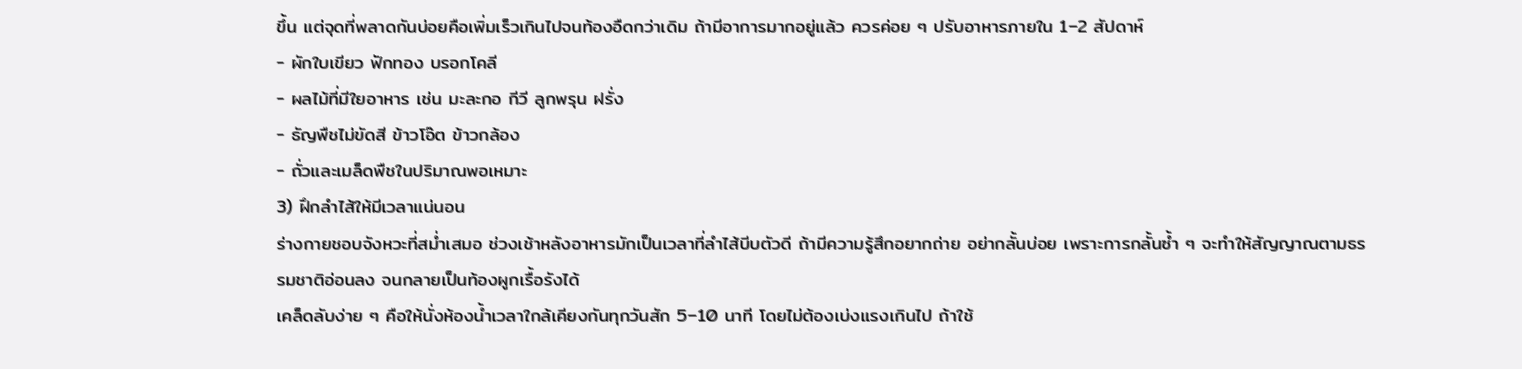ขึ้น แต่จุดที่พลาดกันบ่อยคือเพิ่มเร็วเกินไปจนท้องอืดกว่าเดิม ถ้ามีอาการมากอยู่แล้ว ควรค่อย ๆ ปรับอาหารภายใน 1–2 สัปดาห์
- ผักใบเขียว ฟักทอง บรอกโคลี
- ผลไม้ที่มีใยอาหาร เช่น มะละกอ กีวี ลูกพรุน ฝรั่ง
- ธัญพืชไม่ขัดสี ข้าวโอ๊ต ข้าวกล้อง
- ถั่วและเมล็ดพืชในปริมาณพอเหมาะ
3) ฝึกลำไส้ให้มีเวลาแน่นอน
ร่างกายชอบจังหวะที่สม่ำเสมอ ช่วงเช้าหลังอาหารมักเป็นเวลาที่ลำไส้บีบตัวดี ถ้ามีความรู้สึกอยากถ่าย อย่ากลั้นบ่อย เพราะการกลั้นซ้ำ ๆ จะทำให้สัญญาณตามธรรมชาติอ่อนลง จนกลายเป็นท้องผูกเรื้อรังได้
เคล็ดลับง่าย ๆ คือให้นั่งห้องน้ำเวลาใกล้เคียงกันทุกวันสัก 5–10 นาที โดยไม่ต้องเบ่งแรงเกินไป ถ้าใช้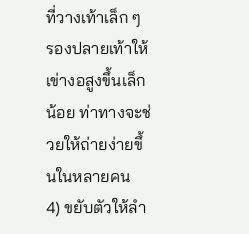ที่วางเท้าเล็ก ๆ รองปลายเท้าให้เข่างอสูงขึ้นเล็กน้อย ท่าทางจะช่วยให้ถ่ายง่ายขึ้นในหลายคน
4) ขยับตัวให้ลำ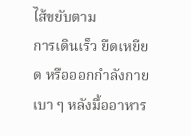ไส้ขยับตาม
การเดินเร็ว ยืดเหยียด หรือออกกำลังกายเบา ๆ หลังมื้ออาหาร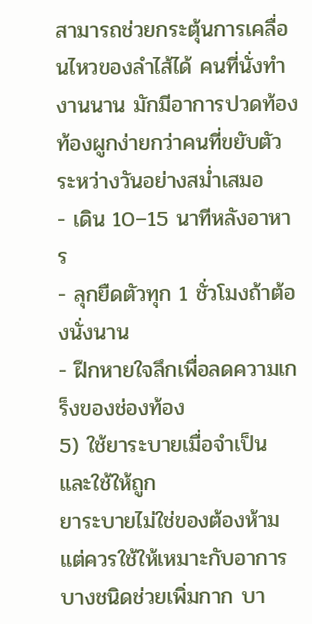สามารถช่วยกระตุ้นการเคลื่อนไหวของลำไส้ได้ คนที่นั่งทำงานนาน มักมีอาการปวดท้องท้องผูกง่ายกว่าคนที่ขยับตัวระหว่างวันอย่างสม่ำเสมอ
- เดิน 10–15 นาทีหลังอาหาร
- ลุกยืดตัวทุก 1 ชั่วโมงถ้าต้องนั่งนาน
- ฝึกหายใจลึกเพื่อลดความเกร็งของช่องท้อง
5) ใช้ยาระบายเมื่อจำเป็น และใช้ให้ถูก
ยาระบายไม่ใช่ของต้องห้าม แต่ควรใช้ให้เหมาะกับอาการ บางชนิดช่วยเพิ่มกาก บา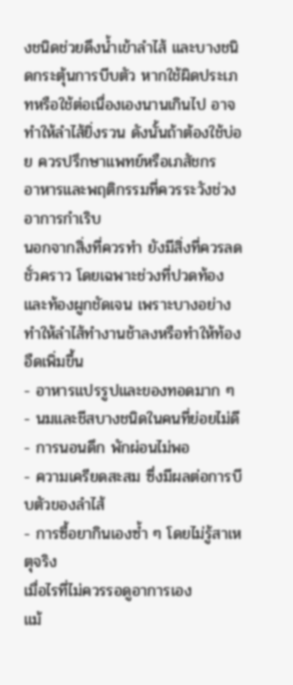งชนิดช่วยดึงน้ำเข้าลำไส้ และบางชนิดกระตุ้นการบีบตัว หากใช้ผิดประเภทหรือใช้ต่อเนื่องเองนานเกินไป อาจทำให้ลำไส้ยิ่งรวน ดังนั้นถ้าต้องใช้บ่อย ควรปรึกษาแพทย์หรือเภสัชกร
อาหารและพฤติกรรมที่ควรระวังช่วงอาการกำเริบ
นอกจากสิ่งที่ควรทำ ยังมีสิ่งที่ควรลดชั่วคราว โดยเฉพาะช่วงที่ปวดท้องและท้องผูกชัดเจน เพราะบางอย่างทำให้ลำไส้ทำงานช้าลงหรือทำให้ท้องอืดเพิ่มขึ้น
- อาหารแปรรูปและของทอดมาก ๆ
- นมและชีสบางชนิดในคนที่ย่อยไม่ดี
- การนอนดึก พักผ่อนไม่พอ
- ความเครียดสะสม ซึ่งมีผลต่อการบีบตัวของลำไส้
- การซื้อยากินเองซ้ำ ๆ โดยไม่รู้สาเหตุจริง
เมื่อไรที่ไม่ควรรอดูอาการเอง
แม้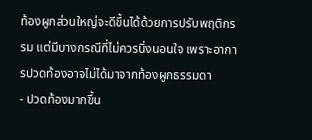ท้องผูกส่วนใหญ่จะดีขึ้นได้ด้วยการปรับพฤติกรรม แต่มีบางกรณีที่ไม่ควรนิ่งนอนใจ เพราะอาการปวดท้องอาจไม่ได้มาจากท้องผูกธรรมดา
- ปวดท้องมากขึ้น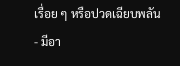เรื่อย ๆ หรือปวดเฉียบพลัน
- มีอา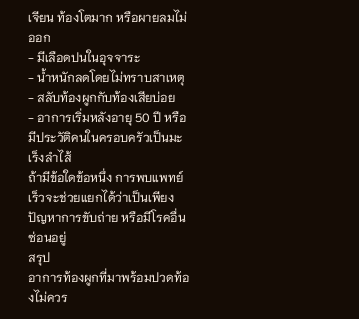เจียน ท้องโตมาก หรือผายลมไม่ออก
- มีเลือดปนในอุจจาระ
- น้ำหนักลดโดยไม่ทราบสาเหตุ
- สลับท้องผูกกับท้องเสียบ่อย
- อาการเริ่มหลังอายุ 50 ปี หรือมีประวัติคนในครอบครัวเป็นมะเร็งลำไส้
ถ้ามีข้อใดข้อหนึ่ง การพบแพทย์เร็วจะช่วยแยกได้ว่าเป็นเพียงปัญหาการขับถ่าย หรือมีโรคอื่นซ่อนอยู่
สรุป
อาการท้องผูกที่มาพร้อมปวดท้องไม่ควร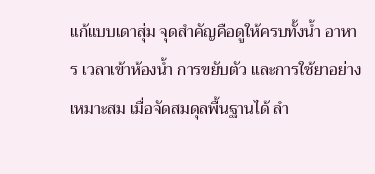แก้แบบเดาสุ่ม จุดสำคัญคือดูให้ครบทั้งน้ำ อาหาร เวลาเข้าห้องน้ำ การขยับตัว และการใช้ยาอย่างเหมาะสม เมื่อจัดสมดุลพื้นฐานได้ ลำ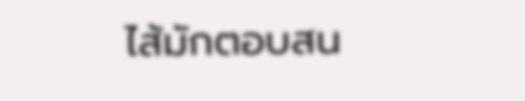ไส้มักตอบสน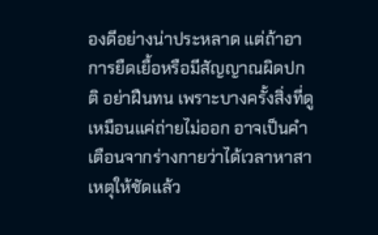องดีอย่างน่าประหลาด แต่ถ้าอาการยืดเยื้อหรือมีสัญญาณผิดปกติ อย่าฝืนทน เพราะบางครั้งสิ่งที่ดูเหมือนแค่ถ่ายไม่ออก อาจเป็นคำเตือนจากร่างกายว่าได้เวลาหาสาเหตุให้ชัดแล้ว